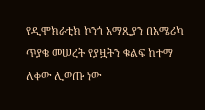የዲሞክራቲክ ኮንጎ አማጺያን በአሜሪካ ጥያቄ መሠረት የያዟትን ቁልፍ ከተማ ለቀው ሊወጡ ነው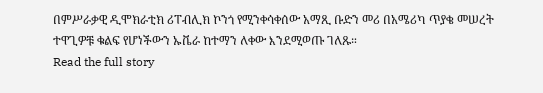በምሥራቃዊ ዲሞክራቲክ ሪፐብሊክ ኮንጎ የሚንቀሳቀሰው አማጺ ቡድን መሪ በአሜሪካ ጥያቄ መሠረት ተዋጊዎቹ ቁልፍ የሆነችውን ኡቬራ ከተማን ለቀው እንደሚወጡ ገለጹ።
Read the full story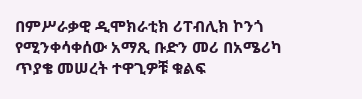በምሥራቃዊ ዲሞክራቲክ ሪፐብሊክ ኮንጎ የሚንቀሳቀሰው አማጺ ቡድን መሪ በአሜሪካ ጥያቄ መሠረት ተዋጊዎቹ ቁልፍ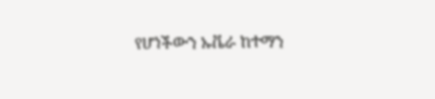የሆነችውን ኡቬራ ከተማን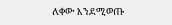ለቀው እንደሚወጡ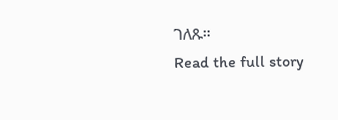ገለጹ።
Read the full story